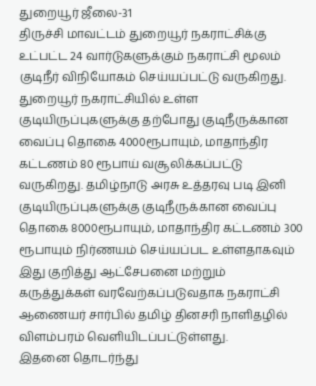துறையூர் ஜீலை-31
திருச்சி மாவட்டம் துறையூர் நகராட்சிக்கு உட்பட்ட 24 வார்டுகளுக்கும் நகராட்சி மூலம் குடிநீர் விநியோகம் செய்யப்பட்டு வருகிறது. துறையூர் நகராட்சியில் உள்ள குடியிருப்புகளுக்கு தற்போது குடிநீருக்கான வைப்பு தொகை 4000ரூபாயும், மாதாந்திர கட்டணம் 80 ரூபாய் வசூலிக்கப்பட்டு வருகிறது. தமிழ்நாடு அரசு உத்தரவு படி இனி குடியிருப்புகளுக்கு குடிநீருக்கான வைப்பு தொகை 8000ரூபாயும், மாதாந்திர கட்டணம் 300 ரூபாயும் நிர்ணயம் செய்யப்பட உள்ளதாகவும் இது குறித்து ஆட்சேபனை மற்றும் கருத்துக்கள் வரவேற்கப்படுவதாக நகராட்சி ஆணையர் சார்பில் தமிழ் தினசரி நாளிதழில் விளம்பரம் வெளியிடப்பட்டுள்ளது.
இதனை தொடர்ந்து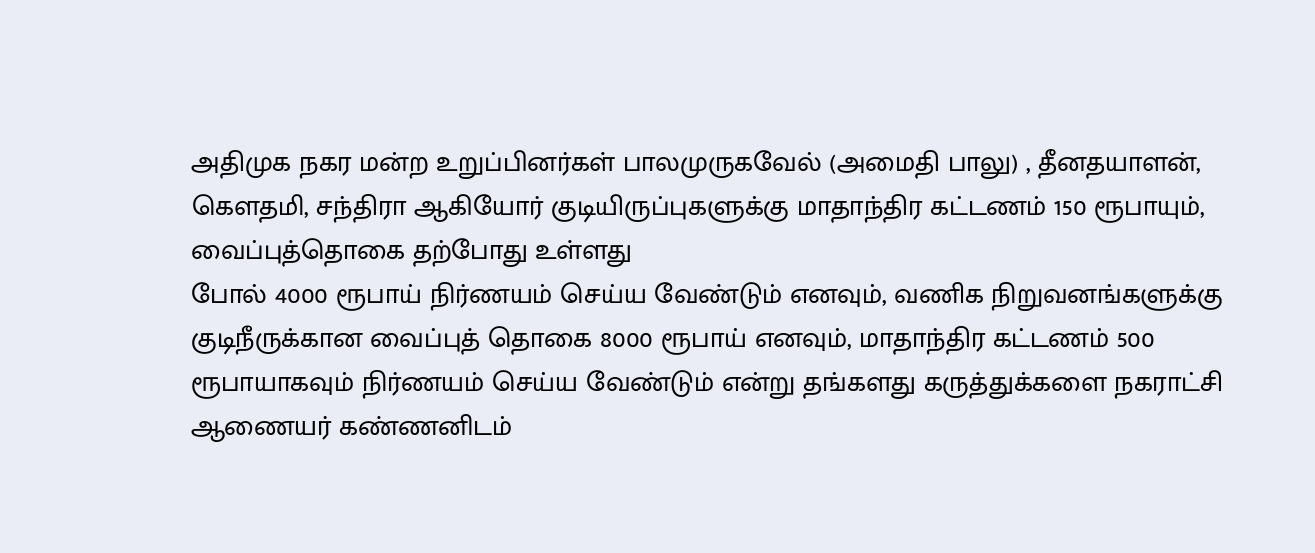அதிமுக நகர மன்ற உறுப்பினர்கள் பாலமுருகவேல் (அமைதி பாலு) , தீனதயாளன், கௌதமி, சந்திரா ஆகியோர் குடியிருப்புகளுக்கு மாதாந்திர கட்டணம் 150 ரூபாயும், வைப்புத்தொகை தற்போது உள்ளது
போல் 4000 ரூபாய் நிர்ணயம் செய்ய வேண்டும் எனவும், வணிக நிறுவனங்களுக்கு குடிநீருக்கான வைப்புத் தொகை 8000 ரூபாய் எனவும், மாதாந்திர கட்டணம் 500 ரூபாயாகவும் நிர்ணயம் செய்ய வேண்டும் என்று தங்களது கருத்துக்களை நகராட்சி ஆணையர் கண்ணனிடம்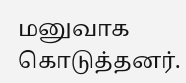மனுவாக கொடுத்தனர்.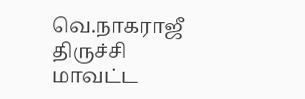வெ.நாகராஜீ
திருச்சி மாவட்ட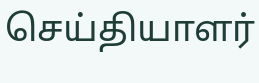செய்தியாளர்